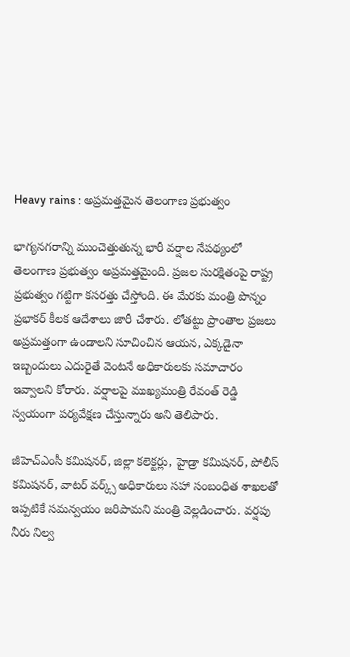Heavy rains : అప్రమత్తమైన తెలంగాణ ప్రభుత్వం

భాగ్యనగరాన్ని ముంచెత్తుతున్న భారీ వర్షాల నేపథ్యంలో తెలంగాణ ప్రభుత్వం అప్రమత్తమైంది. ప్రజల సురక్షితంపై రాష్ట్ర ప్రభుత్వం గట్టిగా కసరత్తు చేస్తోంది. ఈ మేరకు మంత్రి పొన్నం ప్రభాకర్ కీలక ఆదేశాలు జారీ చేశారు. లోతట్టు ప్రాంతాల ప్రజలు అప్రమత్తంగా ఉండాలని సూచించిన ఆయన, ఎక్కడైనా ఇబ్బందులు ఎదురైతే వెంటనే అధికారులకు సమాచారం ఇవ్వాలని కోరారు. వర్షాలపై ముఖ్యమంత్రి రేవంత్ రెడ్డి స్వయంగా పర్యవేక్షణ చేస్తున్నారు అని తెలిపారు.

జీహెచ్ఎంసీ కమిషనర్, జిల్లా కలెక్టర్లు, హైడ్రా కమిషనర్, పోలీస్ కమిషనర్, వాటర్ వర్క్స్ అధికారులు సహా సంబంధిత శాఖలతో ఇప్పటికే సమన్వయం జరిపామని మంత్రి వెల్లడించారు. వర్షపు నీరు నిల్వ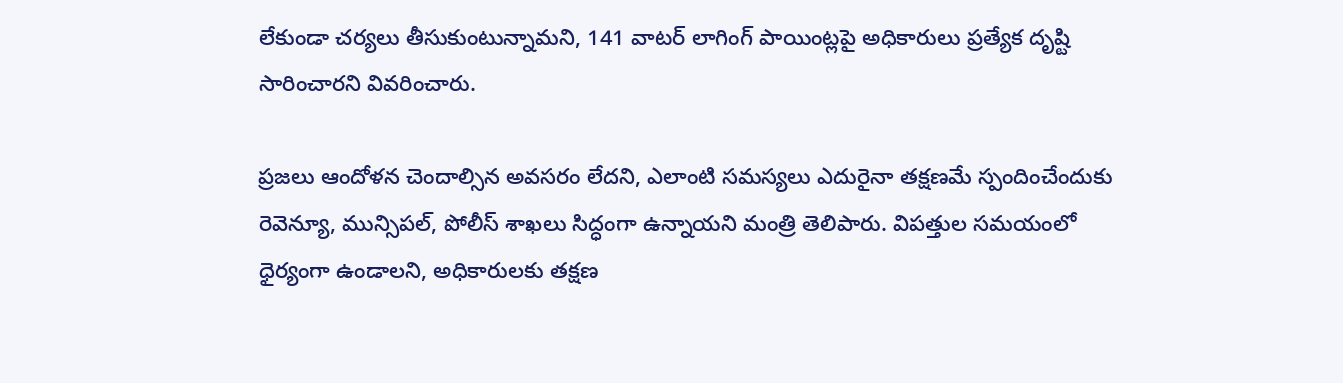లేకుండా చర్యలు తీసుకుంటున్నామని, 141 వాటర్ లాగింగ్ పాయింట్లపై అధికారులు ప్రత్యేక దృష్టి సారించారని వివరించారు.

ప్రజలు ఆందోళన చెందాల్సిన అవసరం లేదని, ఎలాంటి సమస్యలు ఎదురైనా తక్షణమే స్పందించేందుకు రెవెన్యూ, మున్సిపల్, పోలీస్ శాఖలు సిద్ధంగా ఉన్నాయని మంత్రి తెలిపారు. విపత్తుల సమయంలో ధైర్యంగా ఉండాలని, అధికారులకు తక్షణ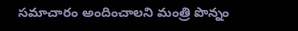సమాచారం అందించాలని మంత్రి పొన్నం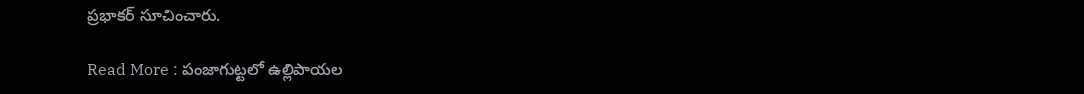ప్రభాకర్ సూచించారు.

Read More : పంజాగుట్టలో ఉల్లిపాయల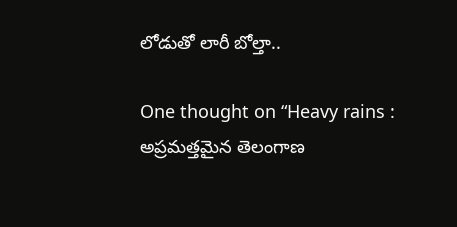లోడుతో లారీ బోల్తా..

One thought on “Heavy rains : అప్రమత్తమైన తెలంగాణ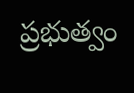ప్రభుత్వం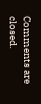Comments are closed.